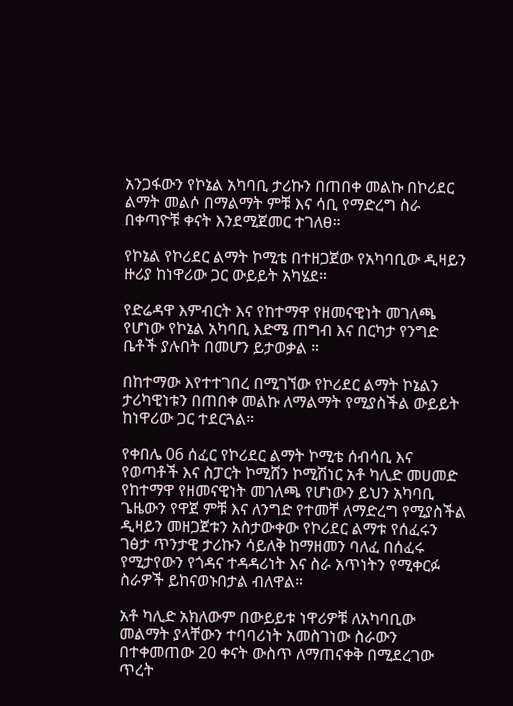አንጋፋውን የኮኔል አካባቢ ታሪኩን በጠበቀ መልኩ በኮሪደር ልማት መልሶ በማልማት ምቹ እና ሳቢ የማድረግ ስራ በቀጣዮቹ ቀናት እንደሚጀመር ተገለፀ።

የኮኔል የኮሪደር ልማት ኮሚቴ በተዘጋጀው የአካባቢው ዲዛይን ዙሪያ ከነዋሪው ጋር ውይይት አካሄደ።

የድሬዳዋ እምብርት እና የከተማዋ የዘመናዊነት መገለጫ የሆነው የኮኔል አካባቢ እድሜ ጠግብ እና በርካታ የንግድ ቤቶች ያሉበት በመሆን ይታወቃል ።

በከተማው እየተተገበረ በሚገኘው የኮሪደር ልማት ኮኔልን ታሪካዊነቱን በጠበቀ መልኩ ለማልማት የሚያስችል ውይይት ከነዋሪው ጋር ተደርጓል።

የቀበሌ 06 ሰፈር የኮሪደር ልማት ኮሚቴ ሰብሳቢ እና የወጣቶች እና ስፓርት ኮሚሸን ኮሚሽነር አቶ ካሊድ መሀመድ የከተማዋ የዘመናዊነት መገለጫ የሆነውን ይህን አካባቢ ጌዜውን የዋጀ ምቹ እና ለንግድ የተመቸ ለማድረግ የሚያስችል ዲዛይን መዘጋጀቱን አስታውቀው የኮሪደር ልማቱ የሰፈሩን ገፅታ ጥንታዊ ታሪኩን ሳይለቅ ከማዘመን ባለፈ በሰፈሩ የሚታየውን የጎዳና ተዳዳሪነት እና ስራ አጥነትን የሚቀርፉ ስራዎች ይከናወኑበታል ብለዋል።

አቶ ካሊድ አክለውም በውይይቱ ነዋሪዎቹ ለአካባቢው መልማት ያላቸውን ተባባሪነት አመስገነው ስራውን በተቀመጠው 20 ቀናት ውስጥ ለማጠናቀቅ በሚደረገው ጥረት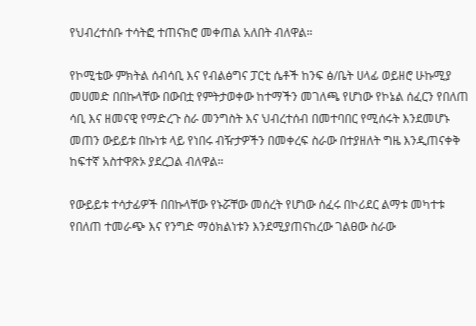የህብረተሰቡ ተሳትፎ ተጠናክሮ መቀጠል አለበት ብለዋል።

የኮሚቴው ምክትል ሰብሳቢ እና የብልፅግና ፓርቲ ሴቶች ከንፍ ፅ/ቤት ሀላፊ ወይዘሮ ሁኩሚያ መሀመድ በበኩላቸው በውበቷ የምትታወቀው ከተማችን መገለጫ የሆነው የኮኔል ሰፈርን የበለጠ ሳቢ እና ዘመናዊ የማድረጉ ስራ መንግስት እና ህብረተሰብ በመተባበር የሚሰሩት እንደመሆኑ መጠን ውይይቱ በኩነቱ ላይ የነበሩ ብዥታዎችን በመቀረፍ ስራው በተያዘለት ግዜ እንዲጠናቀቅ ከፍተኛ አስተዋጽኦ ያደረጋል ብለዋል።

የውይይቱ ተሳታፊዎች በበኩላቸው የኑሯቸው መሰረት የሆነው ሰፈሩ በኮሪደር ልማቱ መካተቱ የበለጠ ተመራጭ እና የንግድ ማዕክልነቱን እንደሚያጠናከረው ገልፀው ስራው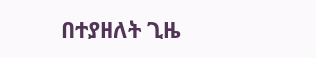በተያዘለት ጊዜ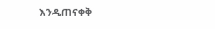እንዲጠናቀቅ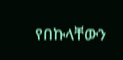የበኩላቸውን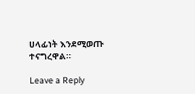ሀላፊነት እንደሚወጡ ተናግረዋል።

Leave a Reply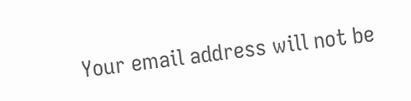Your email address will not be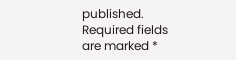published. Required fields are marked *